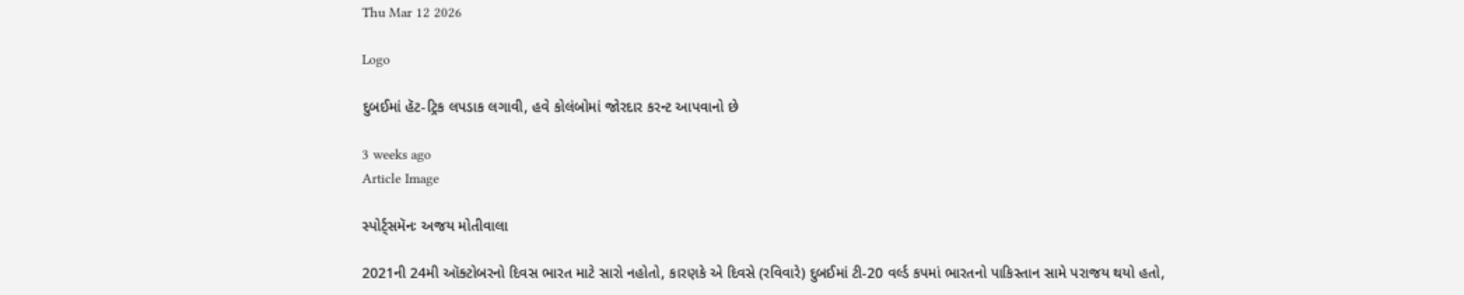Thu Mar 12 2026

Logo

દુબઈમાં હૅટ-ટ્રિક લપડાક લગાવી, હવે કોલંબોમાં જોરદાર કરન્ટ આપવાનો છે

3 weeks ago
Article Image

સ્પોર્ટ્સમૅનઃ અજય મોતીવાલા

2021ની 24મી ઑક્ટોબરનો દિવસ ભારત માટે સારો નહોતો, કારણકે એ દિવસે (રવિવારે) દુબઈમાં ટી-20 વર્લ્ડ કપમાં ભારતનો પાકિસ્તાન સામે પરાજય થયો હતો,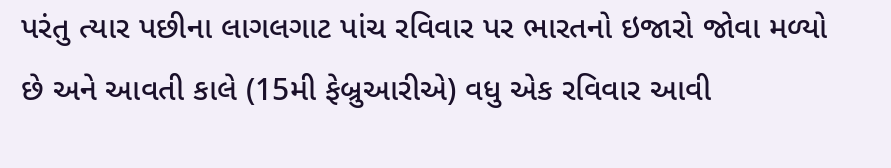પરંતુ ત્યાર પછીના લાગલગાટ પાંચ રવિવાર પર ભારતનો ઇજારો જોવા મળ્યો છે અને આવતી કાલે (15મી ફેબ્રુઆરીએ) વધુ એક રવિવાર આવી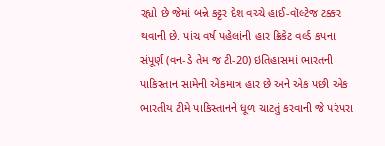રહ્યો છે જેમાં બન્ને કટ્ટર દેશ વચ્ચે હાઈ-વૉલ્ટેજ ટક્કર થવાની છે. પાંચ વર્ષ પહેલાંની હાર ક્રિકેટ વર્લ્ડ કપના સંપૂર્ણ (વન-ડે તેમ જ ટી-20) ઇતિહાસમાં ભારતની પાકિસ્તાન સામેની એકમાત્ર હાર છે અને એક પછી એક ભારતીય ટીમે પાકિસ્તાનને ધૂળ ચાટતું કરવાની જે પરંપરા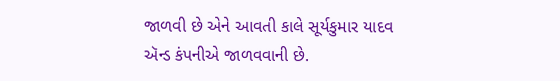જાળવી છે એને આવતી કાલે સૂર્યકુમાર યાદવ ઍન્ડ કંપનીએ જાળવવાની છે.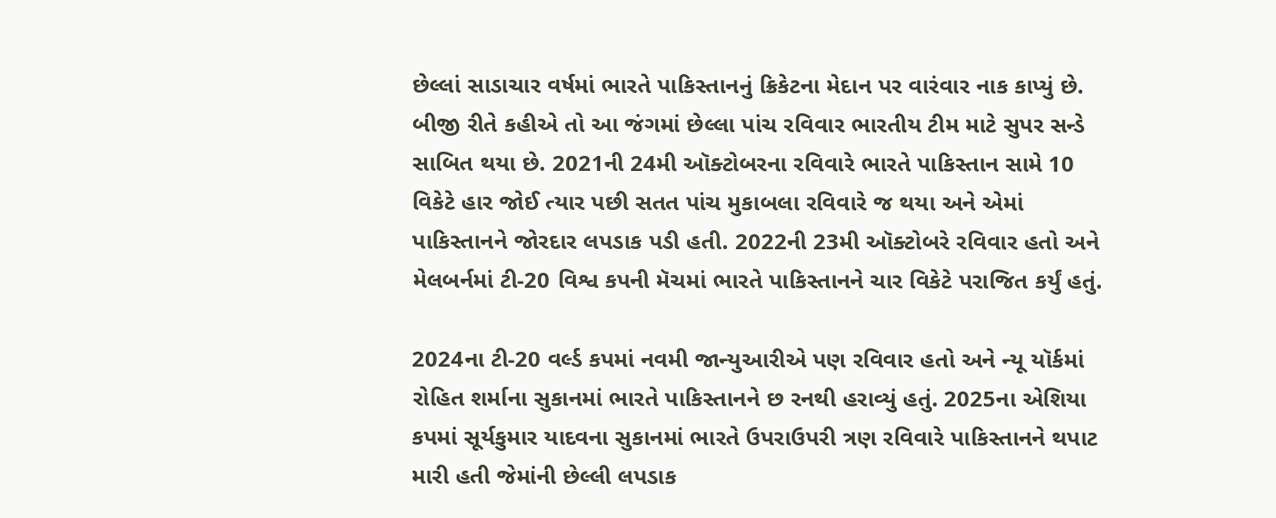છેલ્લાં સાડાચાર વર્ષમાં ભારતે પાકિસ્તાનનું ક્રિકેટના મેદાન પર વારંવાર નાક કાપ્યું છે. બીજી રીતે કહીએ તો આ જંગમાં છેલ્લા પાંચ રવિવાર ભારતીય ટીમ માટે સુપર સન્ડે સાબિત થયા છે. 2021ની 24મી ઑક્ટોબરના રવિવારે ભારતે પાકિસ્તાન સામે 10 વિકેટે હાર જોઈ ત્યાર પછી સતત પાંચ મુકાબલા રવિવારે જ થયા અને એમાં પાકિસ્તાનને જોરદાર લપડાક પડી હતી. 2022ની 23મી ઑક્ટોબરે રવિવાર હતો અને મેલબર્નમાં ટી-20 વિશ્વ કપની મૅચમાં ભારતે પાકિસ્તાનને ચાર વિકેટે પરાજિત કર્યું હતું.

2024ના ટી-20 વર્લ્ડ કપમાં નવમી જાન્યુઆરીએ પણ રવિવાર હતો અને ન્યૂ યૉર્કમાં રોહિત શર્માના સુકાનમાં ભારતે પાકિસ્તાનને છ રનથી હરાવ્યું હતું. 2025ના એશિયા કપમાં સૂર્યકુમાર યાદવના સુકાનમાં ભારતે ઉપરાઉપરી ત્રણ રવિવારે પાકિસ્તાનને થપાટ મારી હતી જેમાંની છેલ્લી લપડાક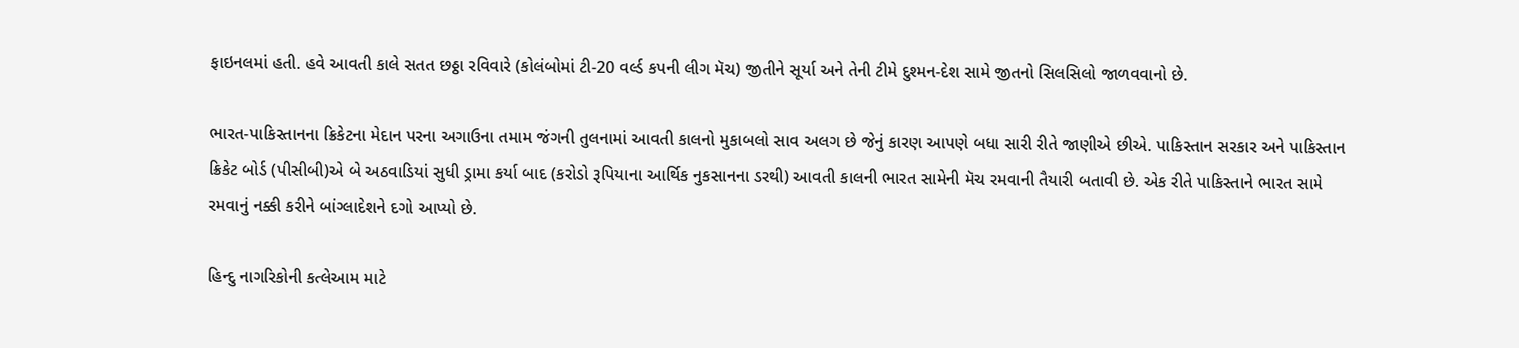ફાઇનલમાં હતી. હવે આવતી કાલે સતત છઠ્ઠા રવિવારે (કોલંબોમાં ટી-20 વર્લ્ડ કપની લીગ મૅચ) જીતીને સૂર્યા અને તેની ટીમે દુશ્મન-દેશ સામે જીતનો સિલસિલો જાળવવાનો છે.

ભારત-પાકિસ્તાનના ક્રિકેટના મેદાન પરના અગાઉના તમામ જંગની તુલનામાં આવતી કાલનો મુકાબલો સાવ અલગ છે જેનું કારણ આપણે બધા સારી રીતે જાણીએ છીએ. પાકિસ્તાન સરકાર અને પાકિસ્તાન ક્રિકેટ બોર્ડ (પીસીબી)એ બે અઠવાડિયાં સુધી ડ્રામા કર્યા બાદ (કરોડો રૂપિયાના આર્થિક નુકસાનના ડરથી) આવતી કાલની ભારત સામેની મૅચ રમવાની તૈયારી બતાવી છે. એક રીતે પાકિસ્તાને ભારત સામે રમવાનું નક્કી કરીને બાંગ્લાદેશને દગો આપ્યો છે.

હિન્દુ નાગરિકોની કત્લેઆમ માટે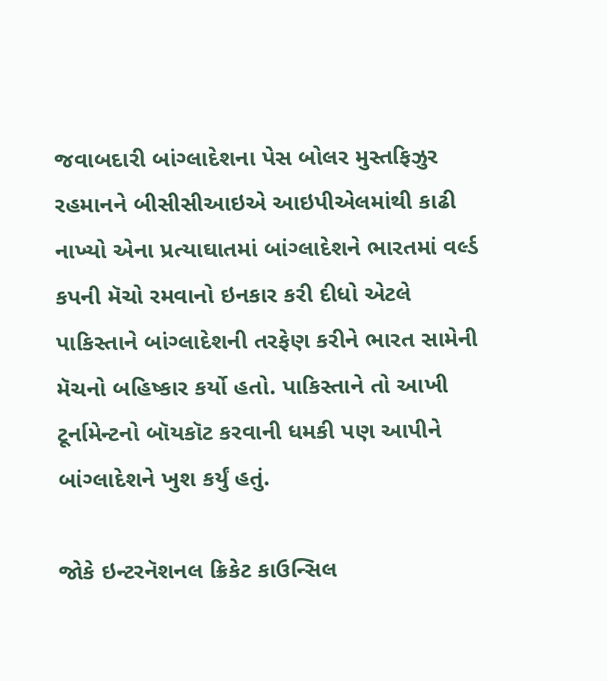જવાબદારી બાંગ્લાદેશના પેસ બોલર મુસ્તફિઝુર રહમાનને બીસીસીઆઇએ આઇપીએલમાંથી કાઢી નાખ્યો એના પ્રત્યાઘાતમાં બાંગ્લાદેશને ભારતમાં વર્લ્ડ કપની મૅચો રમવાનો ઇનકાર કરી દીધો એટલે પાકિસ્તાને બાંગ્લાદેશની તરફેણ કરીને ભારત સામેની મૅચનો બહિષ્કાર કર્યો હતો. પાકિસ્તાને તો આખી ટૂર્નામેન્ટનો બૉયકૉટ કરવાની ધમકી પણ આપીને બાંગ્લાદેશને ખુશ કર્યું હતું.

જોકે ઇન્ટરનૅશનલ ક્રિકેટ કાઉન્સિલ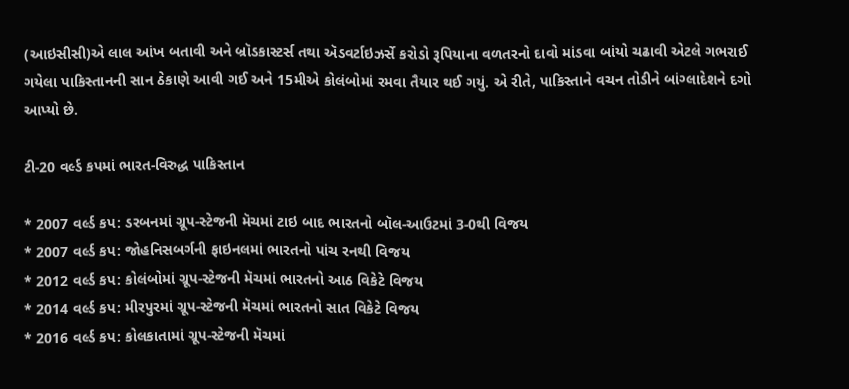(આઇસીસી)એ લાલ આંખ બતાવી અને બ્રૉડકાસ્ટર્સ તથા ઍડવર્ટાઇઝર્સે કરોડો રૂપિયાના વળતરનો દાવો માંડવા બાંયો ચઢાવી એટલે ગભરાઈ ગયેલા પાકિસ્તાનની સાન ઠેકાણે આવી ગઈ અને 15મીએ કોલંબોમાં રમવા તૈયાર થઈ ગયું. એ રીતે, પાકિસ્તાને વચન તોડીને બાંગ્લાદેશને દગો આપ્યો છે.

ટી-20 વર્લ્ડ કપમાં ભારત-વિરુદ્ધ પાકિસ્તાન

* 2007 વર્લ્ડ કપ: ડરબનમાં ગ્રૂપ-સ્ટેજની મૅચમાં ટાઇ બાદ ભારતનો બૉલ-આઉટમાં 3-0થી વિજય
* 2007 વર્લ્ડ કપ: જોહનિસબર્ગની ફાઇનલમાં ભારતનો પાંચ રનથી વિજય
* 2012 વર્લ્ડ કપ: કોલંબોમાં ગ્રૂપ-સ્ટેજની મૅચમાં ભારતનો આઠ વિકેટે વિજય
* 2014 વર્લ્ડ કપ: મીરપુરમાં ગ્રૂપ-સ્ટેજની મૅચમાં ભારતનો સાત વિકેટે વિજય
* 2016 વર્લ્ડ કપ: કોલકાતામાં ગ્રૂપ-સ્ટેજની મૅચમાં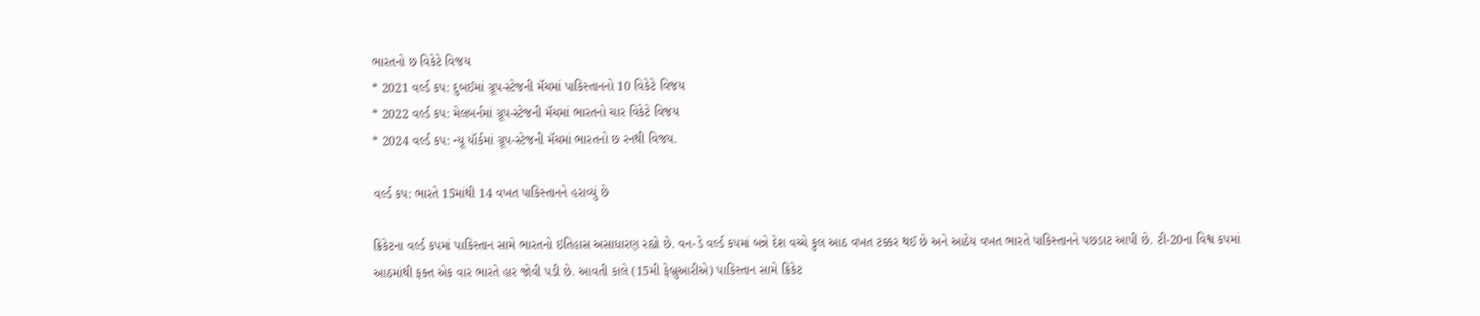ભારતનો છ વિકેટે વિજય
* 2021 વર્લ્ડ કપ: દુબઈમાં ગ્રૂપ-સ્ટેજની મૅચમાં પાકિસ્તાનનો 10 વિકેટે વિજય
* 2022 વર્લ્ડ કપ: મેલબર્નમાં ગ્રૂપ-સ્ટેજની મૅચમાં ભારતનો ચાર વિકેટે વિજય
* 2024 વર્લ્ડ કપ: ન્યૂ યૉર્કમાં ગ્રૂપ-સ્ટેજની મૅચમાં ભારતનો છ રનથી વિજય.

વર્લ્ડ કપ: ભારતે 15માંથી 14 વખત પાકિસ્તાનને હરાવ્યું છે

ક્રિકેટના વર્લ્ડ કપમાં પાકિસ્તાન સામે ભારતનો ઇતિહાસ અસાધારણ રહ્યો છે. વન-ડે વર્લ્ડ કપમાં બન્ને દેશ વચ્ચે કુલ આઠ વખત ટક્કર થઈ છે અને આઠેય વખત ભારતે પાકિસ્તાનને પછડાટ આપી છે. ટી-20ના વિશ્વ કપમાં આઠમાંથી ફક્ત એક વાર ભારતે હાર જોવી પડી છે. આવતી કાલે (15મી ફેબ્રુઆરીએ) પાકિસ્તાન સામે ક્રિકેટ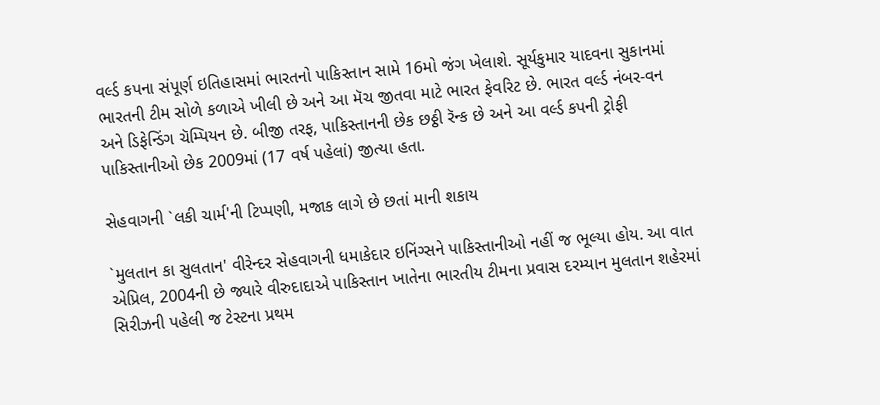વર્લ્ડ કપના સંપૂર્ણ ઇતિહાસમાં ભારતનો પાકિસ્તાન સામે 16મો જંગ ખેલાશે. સૂર્યકુમાર યાદવના સુકાનમાં ભારતની ટીમ સોળે કળાએ ખીલી છે અને આ મૅચ જીતવા માટે ભારત ફેવરિટ છે. ભારત વર્લ્ડ નંબર-વન અને ડિફેન્ડિંગ ચૅમ્પિયન છે. બીજી તરફ, પાકિસ્તાનની છેક છઠ્ઠી રૅન્ક છે અને આ વર્લ્ડ કપની ટ્રોફી પાકિસ્તાનીઓ છેક 2009માં (17 વર્ષ પહેલાં) જીત્યા હતા.

સેહવાગની `લકી ચાર્મ'ની ટિપ્પણી, મજાક લાગે છે છતાં માની શકાય

`મુલતાન કા સુલતાન' વીરેન્દર સેહવાગની ધમાકેદાર ઇનિંગ્સને પાકિસ્તાનીઓ નહીં જ ભૂલ્યા હોય. આ વાત એપ્રિલ, 2004ની છે જ્યારે વીરુદાદાએ પાકિસ્તાન ખાતેના ભારતીય ટીમના પ્રવાસ દરમ્યાન મુલતાન શહેરમાં સિરીઝની પહેલી જ ટેસ્ટના પ્રથમ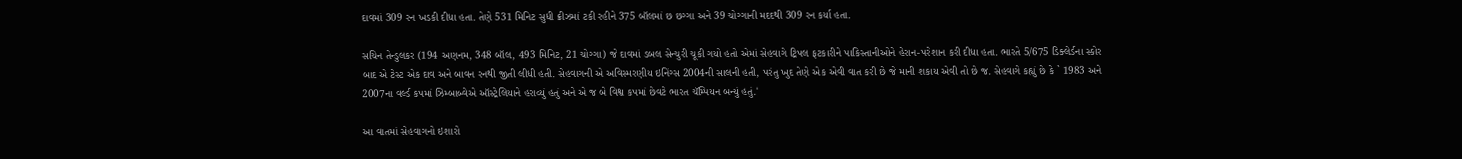દાવમાં 309 રન ખડકી દીધા હતા. તેણે 531 મિનિટ સુધી ક્રીઝમાં ટકી રહીને 375 બૉલમાં છ છગ્ગા અને 39 ચોગ્ગાની મદદથી 309 રન કર્યા હતા.

સચિન તેન્ડુલકર (194 અણનમ, 348 બૉલ, 493 મિનિટ, 21 ચોગ્ગા) જે દાવમાં ડબલ સેન્ચુરી ચૂકી ગયો હતો એમાં સેહવાગે ટ્રિપલ ફટકારીને પાકિસ્તાનીઓને હેરાન-પરેશાન કરી દીધા હતા. ભારતે 5/675 ડિક્લેર્ડના સ્કોર બાદ એ ટેસ્ટ એક દાવ અને બાવન રનથી જીતી લીધી હતી. સેહવાગની એ અવિસ્મરણીય ઇનિંગ્સ 2004ની સાલની હતી, પરંતુ ખુદ તેણે એક એવી વાત કરી છે જે માની શકાય એવી તો છે જ. સેહવાગે કહ્યું છે કે ` 1983 અને 2007ના વર્લ્ડ કપમાં ઝિમ્બાબ્વેએ ઑસ્ટ્રેલિયાને હરાવ્યું હતું અને એ જ બે વિશ્વ કપમાં છેવટે ભારત ચૅમ્પિયન બન્યું હતું.'

આ વાતમાં સેહવાગનો ઇશારો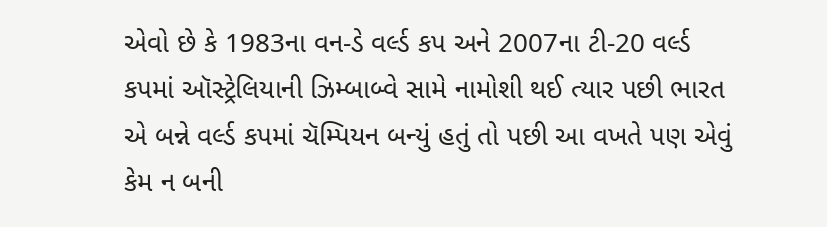એવો છે કે 1983ના વન-ડે વર્લ્ડ કપ અને 2007ના ટી-20 વર્લ્ડ કપમાં ઑસ્ટ્રેલિયાની ઝિમ્બાબ્વે સામે નામોશી થઈ ત્યાર પછી ભારત એ બન્ને વર્લ્ડ કપમાં ચૅમ્પિયન બન્યું હતું તો પછી આ વખતે પણ એવું કેમ ન બની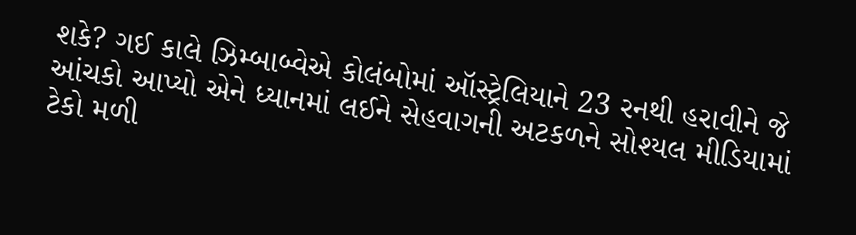શકે? ગઈ કાલે ઝિમ્બાબ્વેએ કોલંબોમાં ઑસ્ટ્રેલિયાને 23 રનથી હરાવીને જે આંચકો આપ્યો એને ધ્યાનમાં લઈને સેહવાગની અટકળને સોશ્યલ મીડિયામાં ટેકો મળી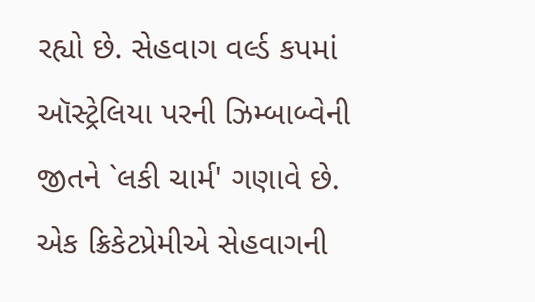રહ્યો છે. સેહવાગ વર્લ્ડ કપમાં ઑસ્ટ્રેલિયા પરની ઝિમ્બાબ્વેની જીતને `લકી ચાર્મ' ગણાવે છે. એક ક્રિકેટપ્રેમીએ સેહવાગની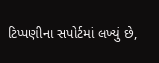ટિપ્પણીના સપોર્ટમાં લખ્યું છે,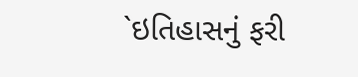`ઇતિહાસનું ફરી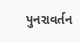પુનરાવર્તન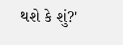થશે કે શું?'